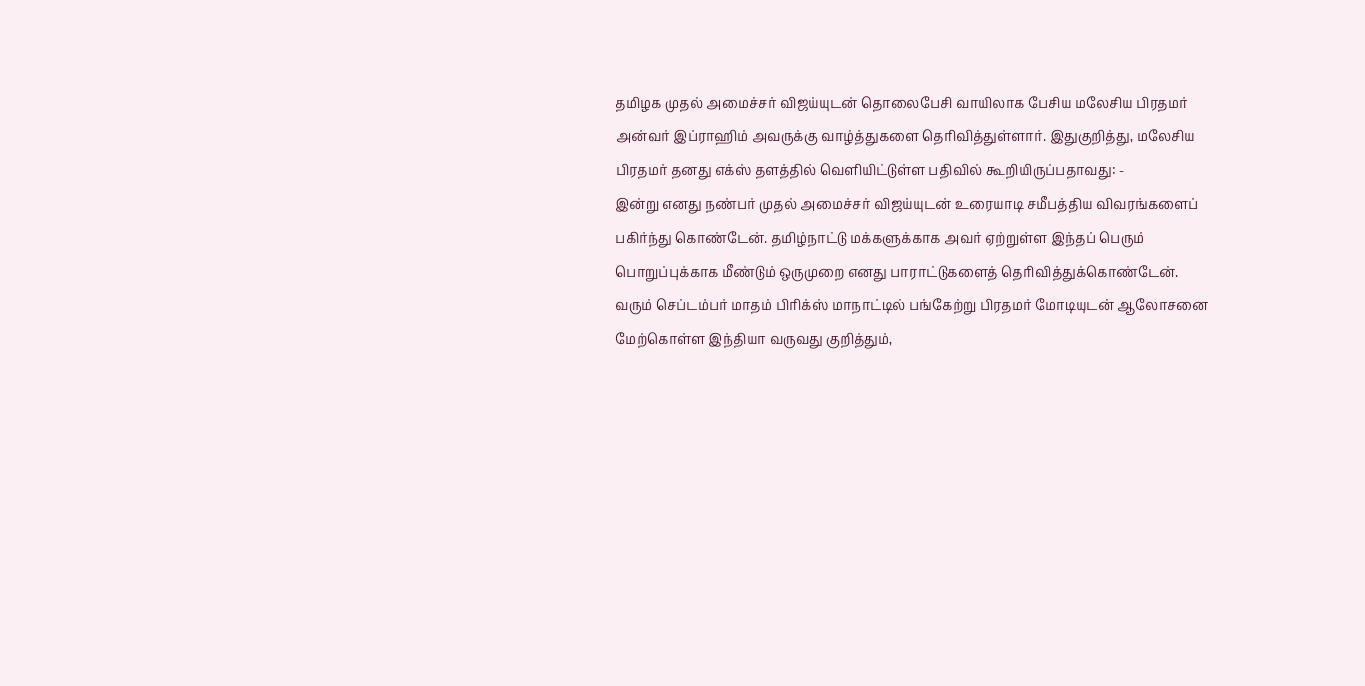தமிழக முதல் அமைச்சர் விஜய்யுடன் தொலைபேசி வாயிலாக பேசிய மலேசிய பிரதமர் அன்வர் இப்ராஹிம் அவருக்கு வாழ்த்துகளை தெரிவித்துள்ளார். இதுகுறித்து, மலேசிய பிரதமர் தனது எக்ஸ் தளத்தில் வெளியிட்டுள்ள பதிவில் கூறியிருப்பதாவது: -
இன்று எனது நண்பர் முதல் அமைச்சர் விஜய்யுடன் உரையாடி சமீபத்திய விவரங்களைப் பகிர்ந்து கொண்டேன். தமிழ்நாட்டு மக்களுக்காக அவர் ஏற்றுள்ள இந்தப் பெரும் பொறுப்புக்காக மீண்டும் ஒருமுறை எனது பாராட்டுகளைத் தெரிவித்துக்கொண்டேன்.
வரும் செப்டம்பர் மாதம் பிரிக்ஸ் மாநாட்டில் பங்கேற்று பிரதமர் மோடியுடன் ஆலோசனை மேற்கொள்ள இந்தியா வருவது குறித்தும்,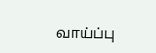வாய்ப்பு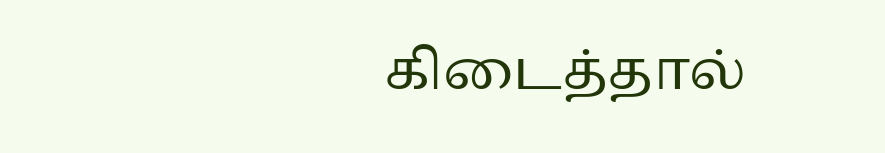கிடைத்தால்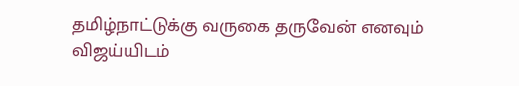தமிழ்நாட்டுக்கு வருகை தருவேன் எனவும் விஜய்யிடம்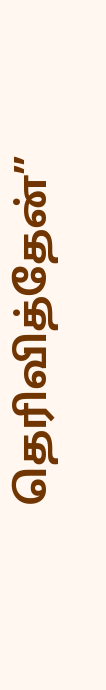தெரிவித்தேன்”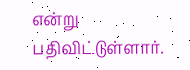என்று பதிவிட்டுள்ளார்.